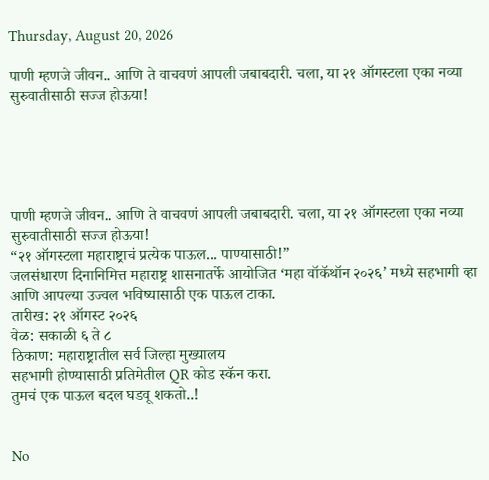Thursday, August 20, 2026

पाणी म्हणजे जीवन.. आणि ते वाचवणं आपली जबाबदारी. चला, या २१ ऑगस्टला एका नव्या सुरुवातीसाठी सज्ज होऊया!





पाणी म्हणजे जीवन.. आणि ते वाचवणं आपली जबाबदारी. चला, या २१ ऑगस्टला एका नव्या सुरुवातीसाठी सज्ज होऊया!
“२१ ऑगस्टला महाराष्ट्राचं प्रत्येक पाऊल... पाण्यासाठी!”
जलसंधारण दिनानिमित्त महाराष्ट्र शासनातर्फे आयोजित ‘महा वॉकॅथॉन २०२६’ मध्ये सहभागी व्हा आणि आपल्या उज्वल भविष्यासाठी एक पाऊल टाका.
तारीख: २१ ऑगस्ट २०२६
वेळ: सकाळी ६ ते ८
ठिकाण: महाराष्ट्रातील सर्व जिल्हा मुख्यालय
सहभागी होण्यासाठी प्रतिमेतील QR कोड स्कॅन करा.
तुमचं एक पाऊल बदल घडवू शकतो..!


No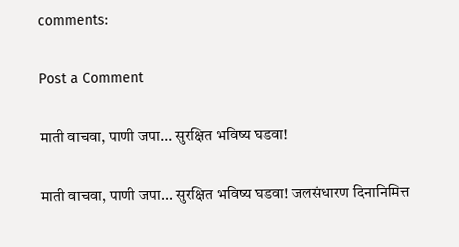comments:

Post a Comment

माती वाचवा, पाणी जपा... सुरक्षित भविष्य घडवा!

माती वाचवा, पाणी जपा... सुरक्षित भविष्य घडवा! जलसंधारण दिनानिमित्त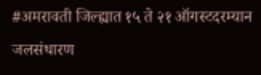#अमरावती जिल्ह्यात १५ ते २१ ऑगस्टदरम्यान जलसंधारण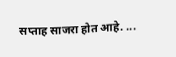सप्ताह साजरा होत आहे. ...